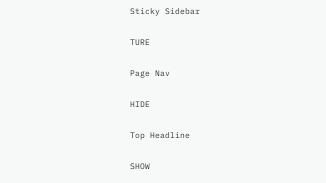Sticky Sidebar

TURE

Page Nav

HIDE

Top Headline

SHOW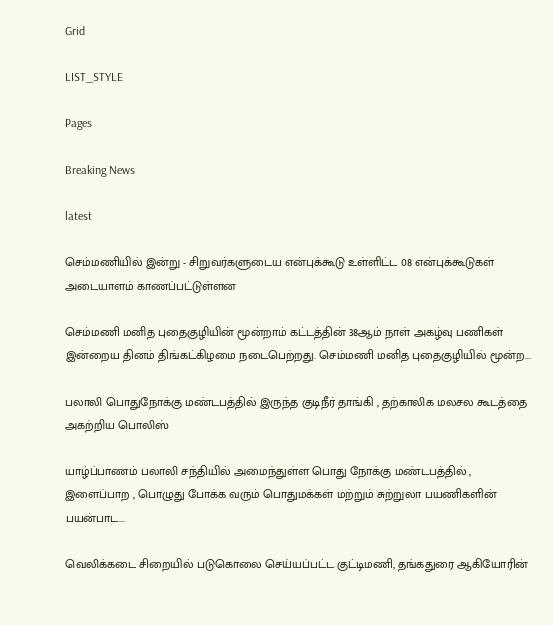Grid

LIST_STYLE

Pages

Breaking News

latest

செம்மணியில் இன்று - சிறுவர்களுடைய என்புக்கூடு உள்ளிட்ட 08 என்புக்கூடுகள் அடையாளம் காணப்பட்டுள்ளன

செம்மணி மனித புதைகுழியின் மூன்றாம் கட்டத்தின் 38ஆம் நாள் அகழ்வு பணிகள் இன்றைய தினம் திங்கட்கிழமை நடைபெற்றது. செம்மணி மனித புதைகுழியில் மூன்ற...

பலாலி பொதுநோக்கு மண்டபத்தில் இருந்த குடிநீர் தாங்கி , தற்காலிக மலசல கூடத்தை அகற்றிய பொலிஸ்

யாழ்ப்பாணம் பலாலி சந்தியில் அமைந்துள்ள பொது நோக்கு மண்டபத்தில் , இளைப்பாற , பொழுது போக்க வரும் பொதுமக்கள் மற்றும் சுற்றுலா பயணிகளின் பயன்பாட...

வெலிக்கடை சிறையில் படுகொலை செய்யப்பட்ட குட்டிமணி, தங்கதுரை ஆகியோரின்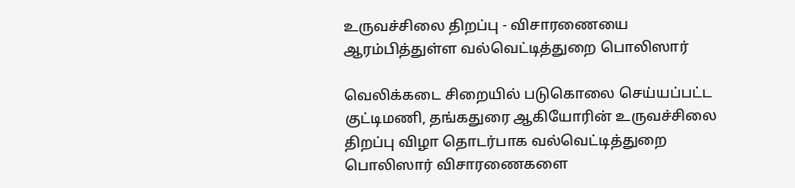உருவச்சிலை திறப்பு - விசாரணையை ஆரம்பித்துள்ள வல்வெட்டித்துறை பொலிஸார்

வெலிக்கடை சிறையில் படுகொலை செய்யப்பட்ட குட்டிமணி, தங்கதுரை ஆகியோரின் உருவச்சிலை திறப்பு விழா தொடர்பாக வல்வெட்டித்துறை பொலிஸார் விசாரணைகளை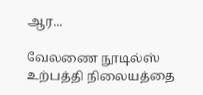ஆர...

வேலணை நூடில்ஸ் உற்பத்தி நிலையத்தை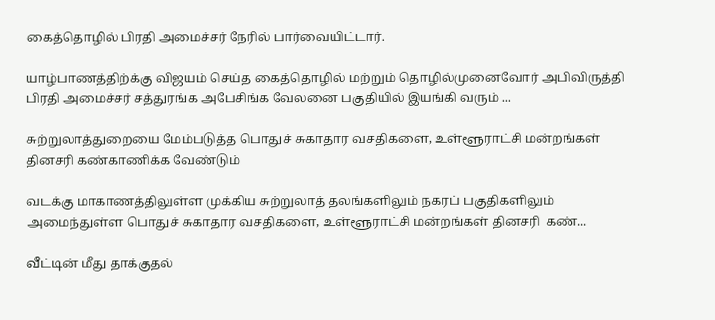கைத்தொழில் பிரதி அமைச்சர் நேரில் பார்வையிட்டார்.

யாழ்பாணத்திற்க்கு விஜயம் செய்த கைத்தொழில் மற்றும் தொழில்முனைவோர் அபிவிருத்தி பிரதி அமைச்சர் சத்துரங்க அபேசிங்க வேலனை பகுதியில் இயங்கி வரும் ...

சுற்றுலாத்துறையை மேம்படுத்த பொதுச் சுகாதார வசதிகளை, உள்ளூராட்சி மன்றங்கள் தினசரி கண்காணிக்க வேண்டும்

வடக்கு மாகாணத்திலுள்ள முக்கிய சுற்றுலாத் தலங்களிலும் நகரப் பகுதிகளிலும் அமைந்துள்ள பொதுச் சுகாதார வசதிகளை, உள்ளூராட்சி மன்றங்கள் தினசரி  கண்...

வீட்டின் மீது தாக்குதல்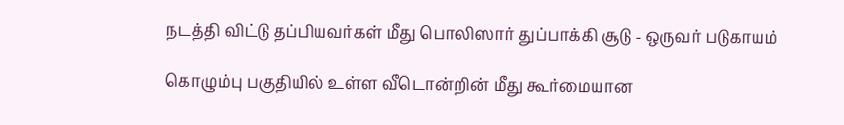நடத்தி விட்டு தப்பியவர்கள் மீது பொலிஸார் துப்பாக்கி சூடு - ஒருவர் படுகாயம்

கொழும்பு பகுதியில் உள்ள வீடொன்றின் மீது கூர்மையான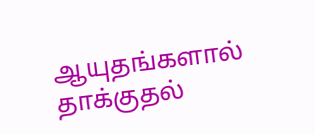ஆயுதங்களால் தாக்குதல்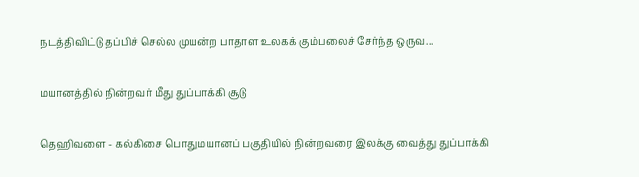நடத்திவிட்டு தப்பிச் செல்ல முயன்ற பாதாள உலகக் கும்பலைச் சேர்ந்த ஒருவ...

மயானத்தில் நின்றவர் மீது துப்பாக்கி சூடு

தெஹிவளை - கல்கிசை பொதுமயானப் பகுதியில் நின்றவரை இலக்கு வைத்து துப்பாக்கி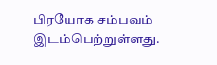பிரயோக சம்பவம் இடம்பெற்றுள்ளது.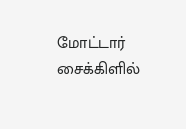மோட்டார் சைக்கிளில்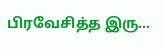பிரவேசித்த இரு...